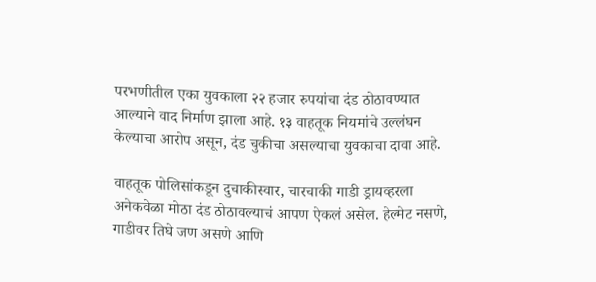परभणीतील एका युवकाला २२ हजार रुपयांचा दंड ठोठावण्यात आल्याने वाद निर्माण झाला आहे. १३ वाहतूक नियमांचे उल्लंघन केल्याचा आरोप असून, दंड चुकीचा असल्याचा युवकाचा दावा आहे.

वाहतूक पोलिसांकडून दुचाकीस्वार, चारचाकी गाडी ड्रायव्हरला अनेकवेळा मोठा दंड ठोठावल्याचं आपण ऐकलं असेल. हेल्मेट नसणे, गाडीवर तिघे जण असणे आणि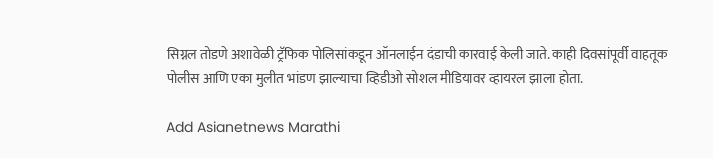सिग्नल तोडणे अशावेळी ट्रॅफिक पोलिसांकडून ऑनलाईन दंडाची कारवाई केली जाते. काही दिवसांपूर्वी वाहतूक पोलीस आणि एका मुलीत भांडण झाल्याचा व्हिडीओ सोशल मीडियावर व्हायरल झाला होता.

Add Asianetnews Marathi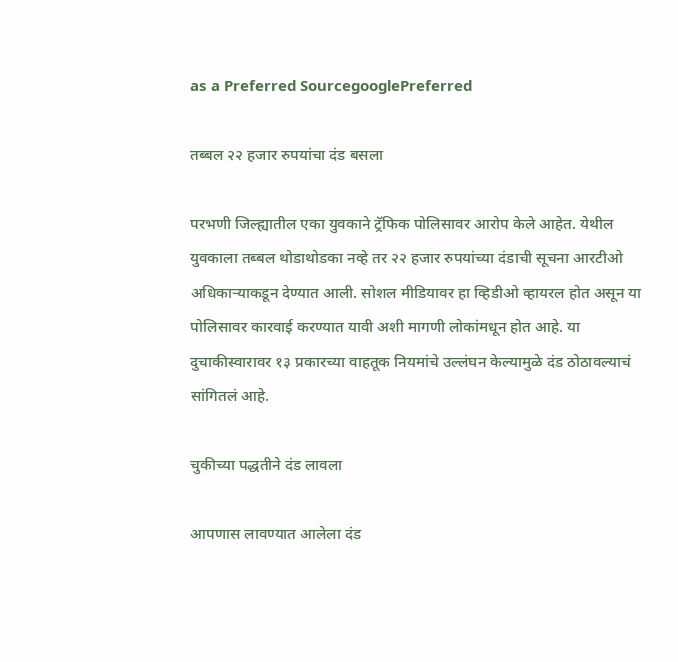as a Preferred SourcegooglePreferred

तब्बल २२ हजार रुपयांचा दंड बसला

परभणी जिल्ह्यातील एका युवकाने ट्रॅफिक पोलिसावर आरोप केले आहेत. येथील युवकाला तब्बल थोडाथोडका नव्हे तर २२ हजार रुपयांच्या दंडाची सूचना आरटीओ अधिकाऱ्याकडून देण्यात आली. सोशल मीडियावर हा व्हिडीओ व्हायरल होत असून या पोलिसावर कारवाई करण्यात यावी अशी मागणी लोकांमधून होत आहे. या दुचाकीस्वारावर १३ प्रकारच्या वाहतूक नियमांचे उल्लंघन केल्यामुळे दंड ठोठावल्याचं सांगितलं आहे.

चुकीच्या पद्धतीने दंड लावला

आपणास लावण्यात आलेला दंड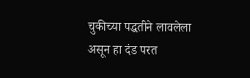चुकीच्या पद्धतीने लावलेला असून हा दंड परत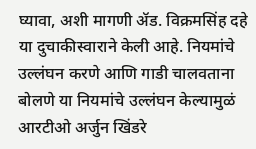घ्यावा, अशी मागणी ॲड. विक्रमसिंह दहे या दुचाकीस्वाराने केली आहे. नियमांचे उल्लंघन करणे आणि गाडी चालवताना बोलणे या नियमांचे उल्लंघन केल्यामुळं आरटीओ अर्जुन खिंडरे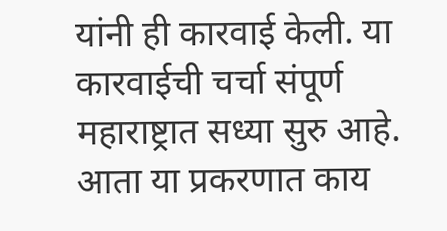यांनी ही कारवाई केली. या कारवाईची चर्चा संपूर्ण महाराष्ट्रात सध्या सुरु आहे. आता या प्रकरणात काय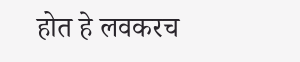होत हे लवकरच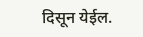दिसून येईल.